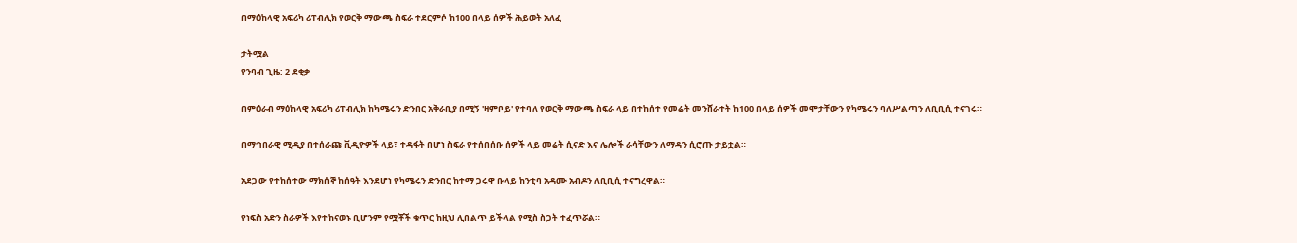በማዕከላዊ አፍሪካ ሪፐብሊክ የወርቅ ማውጫ ስፍራ ተደርምሶ ከ100 በላይ ሰዎች ሕይወት አለፈ

ታትሟል
የንባብ ጊዜ: 2 ደቂቃ

በምዕራብ ማዕከላዊ አፍሪካ ሪፐብሊክ ከካሜሩን ድንበር አቅራቢያ በሚኝ 'ዛምቦይ' የተባለ የወርቅ ማውጫ ስፍራ ላይ በተከሰተ የመሬት መንሸራተት ከ100 በላይ ሰዎች መሞታቸውን የካሜሩን ባለሥልጣን ለቢቢሲ ተናገሩ።

በማኅበራዊ ሚዲያ በተሰራጩ ቪዲዮዎች ላይ፣ ተዳፋት በሆነ ስፍራ የተሰበሰቡ ሰዎች ላይ መሬት ሲናድ እና ሌሎች ራሳቸውን ለማዳን ሲሮጡ ታይቷል።

አደጋው የተከሰተው ማክሰኞ ከሰዓት እንደሆነ የካሜሩን ድንበር ከተማ ጋሩዋ ቡላይ ከንቲባ አዳሙ አብዶን ለቢቢሲ ተናግረዋል።

የነፍስ አድን ስራዎች እየተከናወኑ ቢሆንም የሟቾች ቁጥር ከዚህ ሊበልጥ ይችላል የሚስ ስጋት ተፈጥሯል።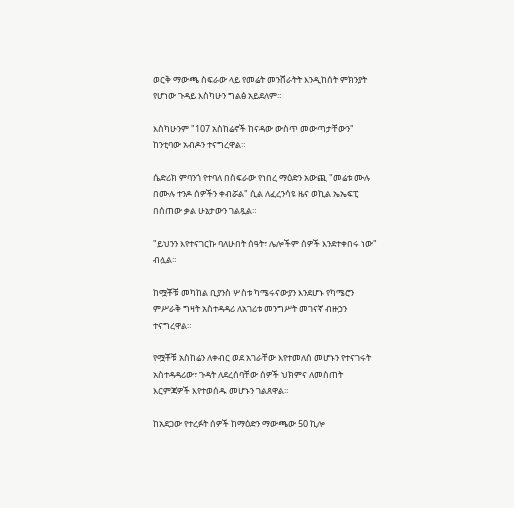ወርቅ ማውጫ ስፍራው ላይ የመሬት መንሸራትት እንዲከሰት ምክንያት የሆነው ጉዳይ እስካሁን ግልፅ አይደለም።

እስካሁንም "107 አስከሬኖች ከናዳው ውስጥ መውጣታቸውን" ከንቲባው አብዶን ተናግረዋል።

ሴድሪክ ምባንጎ የተባለ በስፍራው የነበረ ማዕድን አውጪ "መሬቱ ሙሉ በሙሉ ተንዶ ሰዎችን ቀብሯል" ሲል ለፈረንሳዩ ዜና ወኪል ኤኤፍፒ በሰጠው ቃል ሁኔታውን ገልጿል።

"ይህንን እየተናገርኩ ባለሁበት ሰዓት፣ ሌሎችም ሰዎች እንደተቀበሩ ነው" ብሏል።

ከሟቾቹ መካከል ቢያንስ ሦስቱ ካሜሩናውያን እንደሆኑ የካሜሮን ምሥራቅ ግዛት አስተዳዳሪ ለአገሪቱ መንግሥት መገናኛ ብዙኃን ተናግረዋል።

የሟቾቹ አስከሬን ለቀብር ወደ አገራቸው እየተመለሰ መሆኑን የተናገሩት አስተዳዳሪው፣ ጉዳት ለደረሰባቸው ሰዎች ህክምና ለመስጠት እርምጃዎች እየተወሰዱ መሆኑን ገልጸዋል።

ከአደጋው የተረፉት ሰዎች ከማዕድን ማውጫው 50 ኪሎ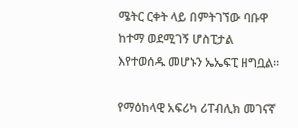ሜትር ርቀት ላይ በምትገኘው ባቡዋ ከተማ ወደሚገኝ ሆስፒታል እየተወሰዱ መሆኑን ኤኤፍፒ ዘግቧል።

የማዕከላዊ አፍሪካ ሪፐብሊክ መገናኛ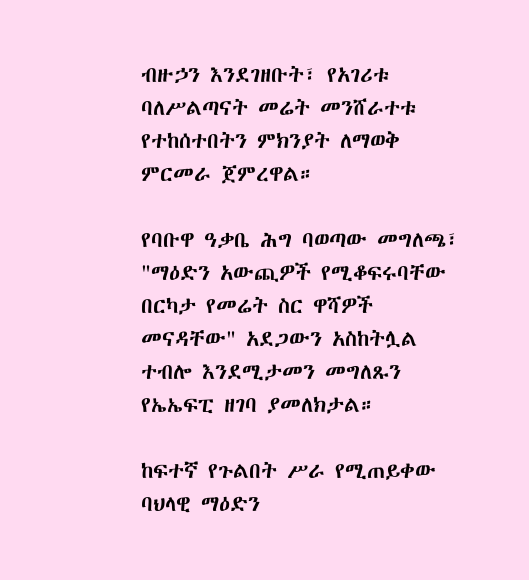ብዙኃን እንደገዘቡት፣ የአገሪቱ ባለሥልጣናት መሬት መንሸራተቱ የተከሰተበትን ምክንያት ለማወቅ ምርመራ ጀምረዋል።

የባቡዋ ዓቃቤ ሕግ ባወጣው መግለጫ፣ "ማዕድን አውጪዎች የሚቆፍሩባቸው በርካታ የመሬት ስር ዋሻዎች መናዳቸው" አደጋውን አስከትሏል ተብሎ እንደሚታመን መግለጹን የኤኤፍፒ ዘገባ ያመለክታል።

ከፍተኛ የጉልበት ሥራ የሚጠይቀው ባህላዊ ማዕድን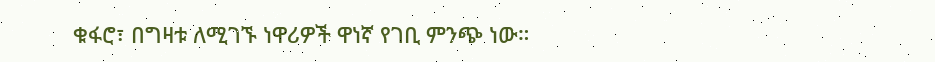ቁፋሮ፣ በግዛቱ ለሚገኙ ነዋሪዎች ዋነኛ የገቢ ምንጭ ነው።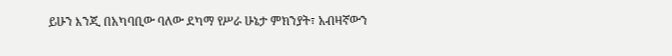ይሁን እንጂ በአካባቢው ባለው ደካማ የሥራ ሁኔታ ምክንያት፣ አብዛኛውን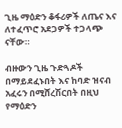ጊዜ ማዕድን ቆፋሪዎች ለጤና እና ለተፈጥሮ አደጋዎች ተጋላጭ ናቸው።

ብዙውን ጊዜ ጉድጓዶች በማይደፈኑበት እና ከባድ ዝናብ አፈሩን በሚሸረሽርበት በዚህ የማዕድን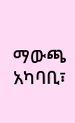ማውጫ አካባቢ፣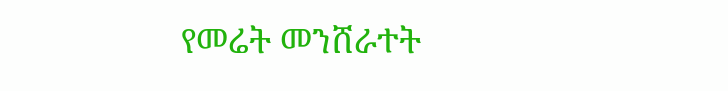የመሬት መንሸራተት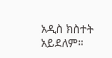አዲስ ክስተት አይደለም።